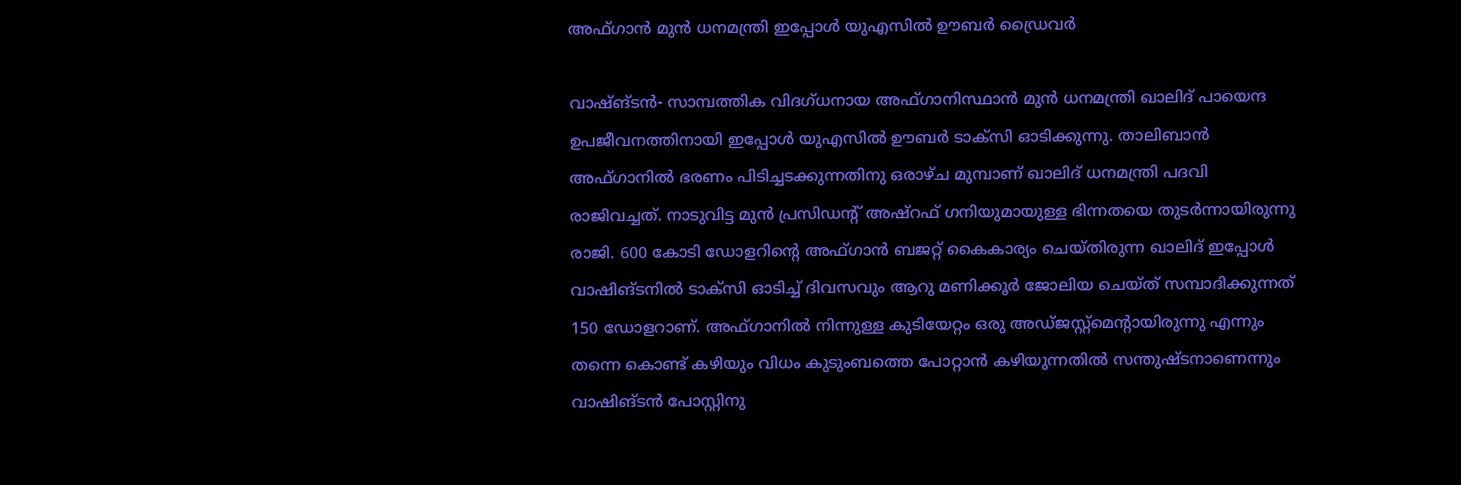അഫ്ഗാന്‍ മുന്‍ ധനമന്ത്രി ഇപ്പോള്‍ യുഎസില്‍ ഊബര്‍ ഡ്രൈവര്‍

വാഷ്ങ്ടന്‍- സാമ്പത്തിക വിദഗ്ധനായ അഫ്ഗാനിസ്ഥാന്‍ മുന്‍ ധനമന്ത്രി ഖാലിദ് പായെന്ദ ഉപജീവനത്തിനായി ഇപ്പോള്‍ യുഎസില്‍ ഊബര്‍ ടാക്‌സി ഓടിക്കുന്നു. താലിബാന്‍ അഫ്ഗാനില്‍ ഭരണം പിടിച്ചടക്കുന്നതിനു ഒരാഴ്ച മുമ്പാണ് ഖാലിദ് ധനമന്ത്രി പദവി രാജിവച്ചത്. നാടുവിട്ട മുന്‍ പ്രസിഡന്റ് അഷ്‌റഫ് ഗനിയുമായുള്ള ഭിന്നതയെ തുടര്‍ന്നായിരുന്നു രാജി. 600 കോടി ഡോളറിന്റെ അഫ്ഗാന്‍ ബജറ്റ് കൈകാര്യം ചെയ്തിരുന്ന ഖാലിദ് ഇപ്പോള്‍ വാഷിങ്ടനില്‍ ടാക്‌സി ഓടിച്ച് ദിവസവും ആറു മണിക്കൂര്‍ ജോലിയ ചെയ്ത് സമ്പാദിക്കുന്നത് 150 ഡോളറാണ്. അഫ്ഗാനില്‍ നിന്നുള്ള കുടിയേറ്റം ഒരു അഡ്ജസ്റ്റ്‌മെന്റായിരുന്നു എന്നും തന്നെ കൊണ്ട് കഴിയും വിധം കുടുംബത്തെ പോറ്റാന്‍ കഴിയുന്നതില്‍ സന്തുഷ്ടനാണെന്നും വാഷിങ്ടന്‍ പോസ്റ്റിനു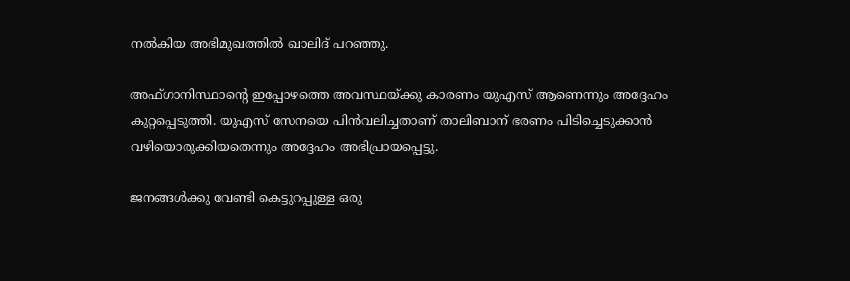നല്‍കിയ അഭിമുഖത്തില്‍ ഖാലിദ് പറഞ്ഞു.

അഫ്ഗാനിസ്ഥാന്റെ ഇപ്പോഴത്തെ അവസ്ഥയ്ക്കു കാരണം യുഎസ് ആണെന്നും അദ്ദേഹം കുറ്റപ്പെടുത്തി. യുഎസ് സേനയെ പിന്‍വലിച്ചതാണ് താലിബാന് ഭരണം പിടിച്ചെടുക്കാന്‍ വഴിയൊരുക്കിയതെന്നും അദ്ദേഹം അഭിപ്രായപ്പെട്ടു.

ജനങ്ങള്‍ക്കു വേണ്ടി കെട്ടുറപ്പുള്ള ഒരു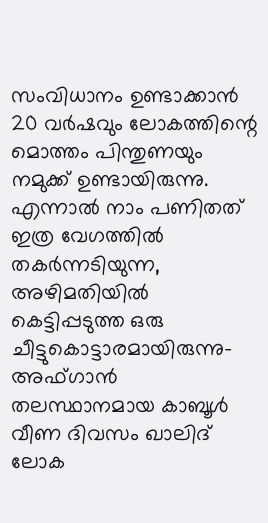സംവിധാനം ഉണ്ടാക്കാന്‍ 20 വര്‍ഷവും ലോകത്തിന്റെ മൊത്തം പിന്തുണയും നമുക്ക് ഉണ്ടായിരുന്നു. എന്നാല്‍ നാം പണിതത് ഇത്ര വേഗത്തില്‍ തകര്‍ന്നടിയുന്ന, അഴിമതിയില്‍ കെട്ടിപ്പടുത്ത ഒരു ചീട്ടുകൊട്ടാരമായിരുന്നു- അഫ്ഗാന്‍ തലസ്ഥാനമായ കാബൂള്‍ വീണ ദിവസം ഖാലിദ് ലോക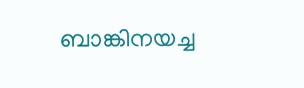ബാങ്കിനയച്ച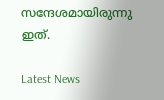സന്ദേശമായിരുന്നു ഇത്.

Latest News